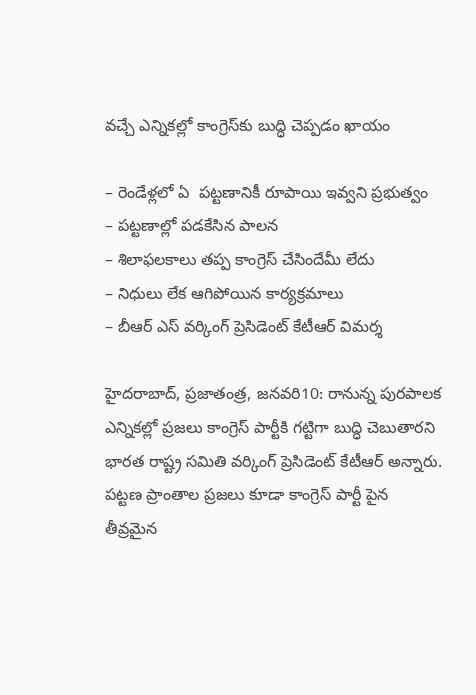వ‌చ్చే ఎన్నిక‌ల్లో కాంగ్రెస్‌కు బుద్ధి చెప్ప‌డం ఖాయం

– రెండేళ్ల‌లో ఏ  ప‌ట్ట‌ణానికీ రూపాయి ఇవ్వ‌ని ప్ర‌భుత్వం
– ప‌ట్ట‌ణాల్లో ప‌డ‌కేసిన పాల‌న‌
– శిలాఫ‌ల‌కాలు త‌ప్ప కాంగ్రెస్ చేసిందేమీ లేదు
– నిధులు లేక ఆగిపోయిన కార్య‌క్ర‌మాలు
– బీఆర్ ఎస్ వ‌ర్కింగ్ ప్రెసిడెంట్ కేటీఆర్ విమ‌ర్శ‌

హైద‌రాబాద్‌, ప్ర‌జాతంత్ర‌, జ‌న‌వ‌రి10: రానున్న పురపాలక ఎన్నికల్లో ప్రజలు కాంగ్రెస్ పార్టీకి గట్టిగా బుద్ధి చెబుతారని భారత రాష్ట్ర సమితి వర్కింగ్ ప్రెసిడెంట్ కేటీఆర్ అన్నారు. పట్టణ ప్రాంతాల ప్రజలు కూడా కాంగ్రెస్ పార్టీ పైన తీవ్రమైన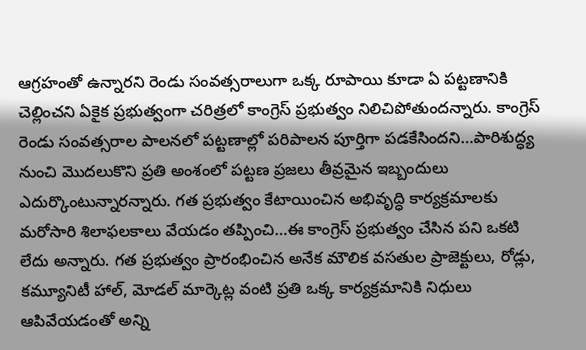ఆగ్రహంతో ఉన్నారని రెండు సంవత్సరాలుగా ఒక్క రూపాయి కూడా ఏ పట్టణానికి చెల్లించని ఏకైక ప్రభుత్వంగా చరిత్రలో కాంగ్రెస్ ప్రభుత్వం నిలిచిపోతుందన్నారు. కాంగ్రెస్ రెండు సంవత్సరాల పాలనలో పట్టణాల్లో పరిపాలన పూర్తిగా పడకేసిందని…పారిశుద్ధ్య నుంచి మొదలుకొని ప్రతి అంశంలో పట్టణ ప్రజలు తీవ్రమైన ఇబ్బందులు ఎదుర్కొంటున్నారన్నారు. గత ప్రభుత్వం కేటాయించిన అభివృద్ధి కార్యక్రమాలకు మరోసారి శిలాఫలకాలు వేయడం తప్పించి…ఈ కాంగ్రెస్ ప్రభుత్వం చేసిన పని ఒకటి లేదు అన్నారు. గత ప్రభుత్వం ప్రారంభించిన అనేక మౌలిక వసతుల ప్రాజెక్టులు, రోడ్లు, కమ్యూనిటీ హాల్, మోడల్ మార్కెట్ల వంటి ప్రతి ఒక్క కార్యక్రమానికి నిధులు ఆపివేయడంతో అన్ని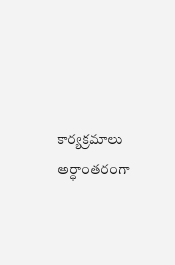కార్యక్రమాలు అర్ధాంతరంగా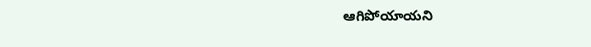ఆగిపోయాయని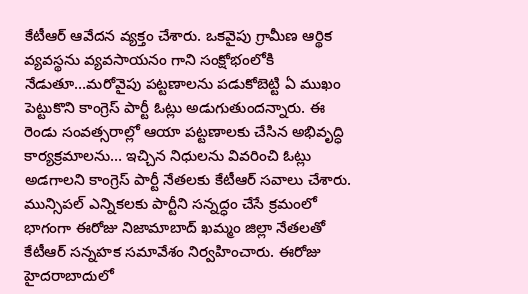కేటీఆర్ ఆవేదన వ్యక్తం చేశారు. ఒకవైపు గ్రామీణ ఆర్థిక వ్యవస్థను వ్యవసాయనం గాని సంక్షోభంలోకి నేడుతూ…మరోవైపు పట్టణాలను పడుకోబెట్టి ఏ ముఖం పెట్టుకొని కాంగ్రెస్ పార్టీ ఓట్లు అడుగుతుందన్నారు. ఈ రెండు సంవత్సరాల్లో ఆయా పట్టణాలకు చేసిన అభివృద్ధి కార్యక్రమాలను… ఇచ్చిన నిధులను వివరించి ఓట్లు అడగాలని కాంగ్రెస్ పార్టీ నేతలకు కేటీఆర్ సవాలు చేశారు. మున్సిపల్ ఎన్నికలకు పార్టీని సన్నద్ధం చేసే క్రమంలో భాగంగా ఈరోజు నిజామాబాద్ ఖమ్మం జిల్లా నేతలతో కేటీఆర్ సన్నహక సమావేశం నిర్వహించారు. ఈరోజు హైదరాబాదులో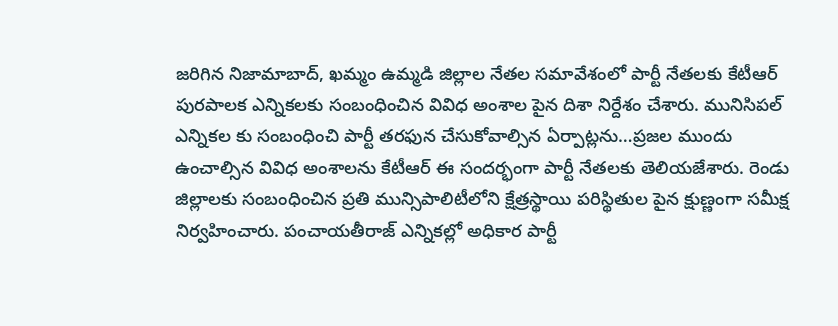జరిగిన నిజామాబాద్, ఖమ్మం ఉమ్మడి జిల్లాల నేతల సమావేశంలో పార్టీ నేతలకు కేటీఆర్ పురపాలక ఎన్నికలకు సంబంధించిన వివిధ అంశాల పైన దిశా నిర్దేశం చేశారు. మునిసిపల్ ఎన్నికల కు సంబంధించి పార్టీ తరఫున చేసుకోవాల్సిన ఏర్పాట్లను…ప్రజల ముందు ఉంచాల్సిన వివిధ అంశాలను కేటీఆర్ ఈ సందర్భంగా పార్టీ నేతలకు తెలియజేశారు. రెండు జిల్లాలకు సంబంధించిన ప్రతి మున్సిపాలిటీలోని క్షేత్రస్థాయి పరిస్థితుల పైన క్షుణ్ణంగా సమీక్ష నిర్వహించారు. పంచాయతీరాజ్ ఎన్నికల్లో అధికార పార్టీ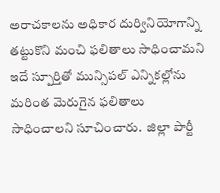అరాచకాలను అధికార దుర్వినియోగాన్ని తట్టుకొని మంచి ఫలితాలు సాధించామని ఇదే స్పూర్తితో మున్సిపల్ ఎన్నికల్లోను మరింత మెరుగైన ఫలితాలు సాధించాలని సూచించారు.  జిల్లా పార్టీ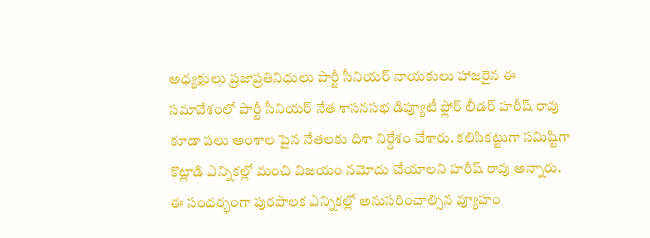అధ్యక్షులు ప్రజాప్రతినిధులు పార్టీ సీనియర్ నాయకులు హాజరైన ఈ సమావేశంలో పార్టీ సీనియర్ నేత శాసనసభ డిప్యూటీ ఫ్లోర్ లీడర్ హరీష్ రావు కూడా పలు అంశాల పైన నేతలకు దిశా నిర్దేశం చేశారు. కలిసికట్టుగా సమిష్టిగా కొట్లాడి ఎన్నికల్లో మంచి విజయం నమోదు చేయాలని హరీష్ రావు అన్నారు. ఈ సందర్భంగా పురపాలక ఎన్నికల్లో అనుసరించాల్సిన వ్యూహం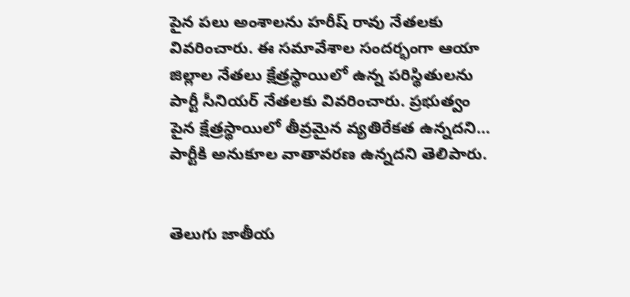పైన పలు అంశాలను హరీష్ రావు నేతలకు వివరించారు. ఈ సమావేశాల సందర్భంగా ఆయా జిల్లాల నేతలు క్షేత్రస్థాయిలో ఉన్న పరిస్థితులను పార్టీ సీనియర్ నేతలకు వివరించారు. ప్రభుత్వం పైన క్షేత్రస్థాయిలో తీవ్రమైన వ్యతిరేకత ఉన్నదని… పార్టీకి అనుకూల వాతావరణ ఉన్నదని తెలిపారు.


తెలుగు జాతీయ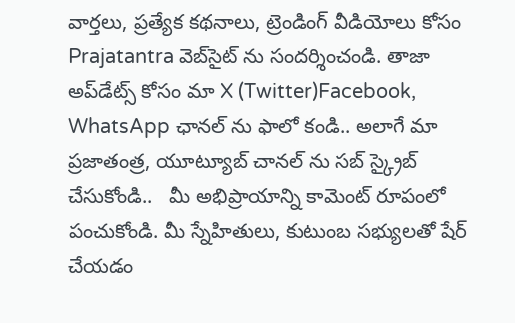వార్తలు, ప్రత్యేక కథనాలు, ట్రెండింగ్ వీడియోలు కోసం Prajatantra వెబ్‌సైట్ ను సందర్శించండి. తాజా అప్‌డేట్స్ కోసం మా X (Twitter)Facebook, WhatsApp ఛానల్ ను ఫాలో కండి.. అలాగే మా ప్రజాతంత్ర, యూట్యూబ్ చానల్ ను సబ్ స్క్రైబ్ చేసుకోండి..   మీ అభిప్రాయాన్ని కామెంట్ రూపంలో పంచుకోండి. మీ స్నేహితులు, కుటుంబ సభ్యులతో షేర్ చేయడం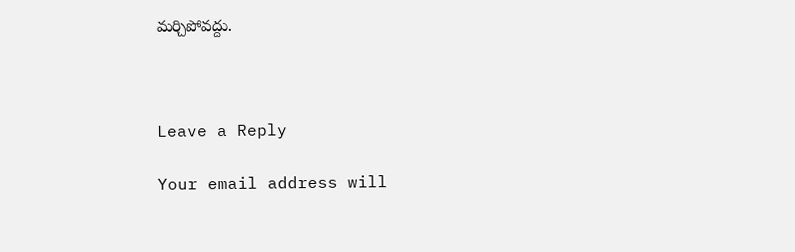మర్చిపోవద్దు.



Leave a Reply

Your email address will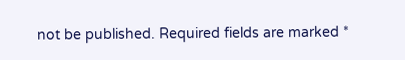not be published. Required fields are marked *